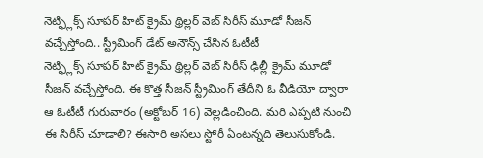నెట్ఫ్లిక్స్ సూపర్ హిట్ క్రైమ్ థ్రిల్లర్ వెబ్ సిరీస్ మూడో సీజన్ వచ్చేస్తోంది.. స్ట్రీమింగ్ డేట్ అనౌన్స్ చేసిన ఓటీటీ
నెట్ఫ్లిక్స్ సూపర్ హిట్ క్రైమ్ థ్రిల్లర్ వెబ్ సిరీస్ ఢిల్లీ క్రైమ్ మూడో సీజన్ వచ్చేస్తోంది. ఈ కొత్త సీజన్ స్ట్రీమింగ్ తేదీని ఓ వీడియో ద్వారా ఆ ఓటీటీ గురువారం (అక్టోబర్ 16) వెల్లడించింది. మరి ఎప్పటి నుంచి ఈ సిరీస్ చూడాలి? ఈసారి అసలు స్టోరీ ఏంటన్నది తెలుసుకోండి.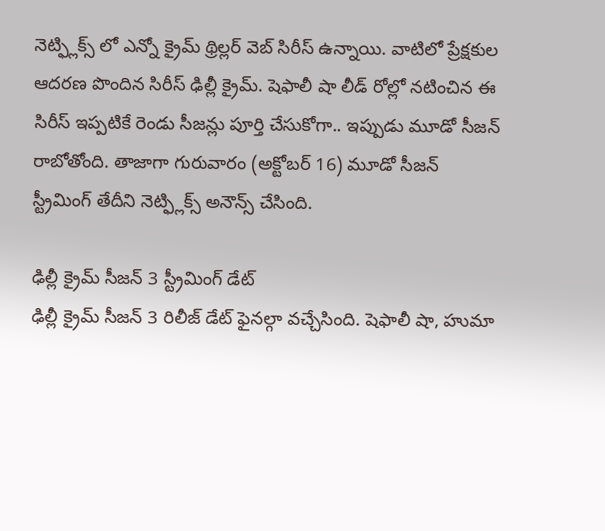నెట్ఫ్లిక్స్ లో ఎన్నో క్రైమ్ థ్రిల్లర్ వెబ్ సిరీస్ ఉన్నాయి. వాటిలో ప్రేక్షకుల ఆదరణ పొందిన సిరీస్ ఢిల్లీ క్రైమ్. షెఫాలీ షా లీడ్ రోల్లో నటించిన ఈ సిరీస్ ఇప్పటికే రెండు సీజన్లు పూర్తి చేసుకోగా.. ఇప్పుడు మూడో సీజన్ రాబోతోంది. తాజాగా గురువారం (అక్టోబర్ 16) మూడో సీజన్ స్ట్రీమింగ్ తేదీని నెట్ఫ్లిక్స్ అనౌన్స్ చేసింది.

ఢిల్లీ క్రైమ్ సీజన్ 3 స్ట్రీమింగ్ డేట్
ఢిల్లీ క్రైమ్ సీజన్ 3 రిలీజ్ డేట్ ఫైనల్గా వచ్చేసింది. షెఫాలీ షా, హుమా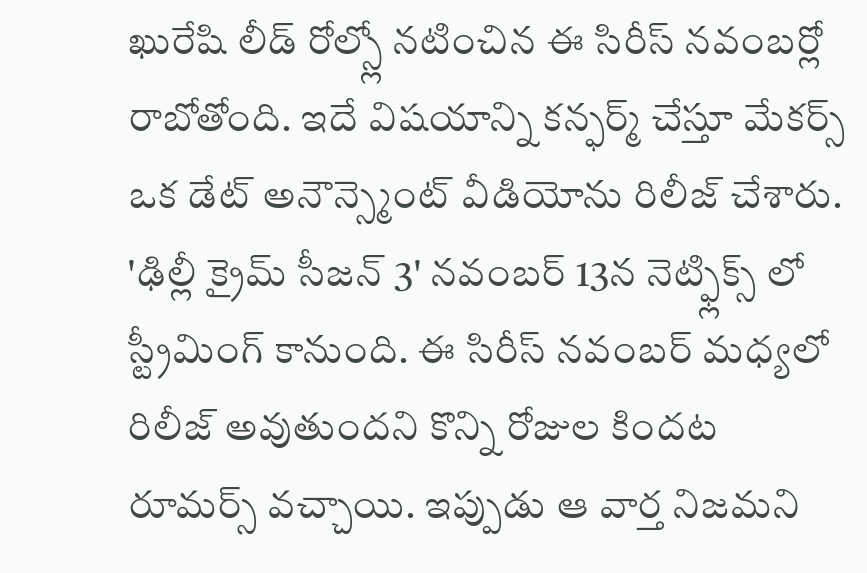ఖురేషి లీడ్ రోల్స్లో నటించిన ఈ సిరీస్ నవంబర్లో రాబోతోంది. ఇదే విషయాన్ని కన్ఫర్మ్ చేస్తూ మేకర్స్ ఒక డేట్ అనౌన్స్మెంట్ వీడియోను రిలీజ్ చేశారు. 'ఢిల్లీ క్రైమ్ సీజన్ 3' నవంబర్ 13న నెట్ఫ్లిక్స్ లో స్ట్రీమింగ్ కానుంది. ఈ సిరీస్ నవంబర్ మధ్యలో రిలీజ్ అవుతుందని కొన్ని రోజుల కిందట రూమర్స్ వచ్చాయి. ఇప్పుడు ఆ వార్త నిజమని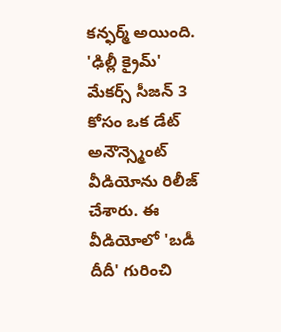కన్ఫర్మ్ అయింది.
'ఢిల్లీ క్రైమ్' మేకర్స్ సీజన్ 3 కోసం ఒక డేట్ అనౌన్స్మెంట్ వీడియోను రిలీజ్ చేశారు. ఈ వీడియోలో 'బడీ దీదీ' గురించి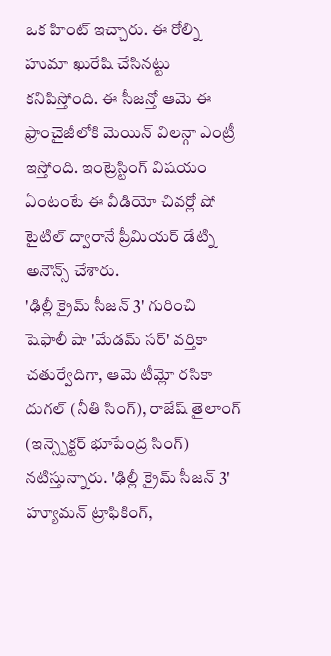ఒక హింట్ ఇచ్చారు. ఈ రోల్ని హుమా ఖురేషి చేసినట్టు కనిపిస్తోంది. ఈ సీజన్తో ఆమె ఈ ఫ్రాంచైజీలోకి మెయిన్ విలన్గా ఎంట్రీ ఇస్తోంది. ఇంట్రెస్టింగ్ విషయం ఏంటంటే ఈ వీడియో చివర్లో షో టైటిల్ ద్వారానే ప్రీమియర్ డేట్ని అనౌన్స్ చేశారు.
'ఢిల్లీ క్రైమ్ సీజన్ 3' గురించి
షెఫాలీ షా 'మేడమ్ సర్' వర్తికా చతుర్వేదిగా, ఆమె టీమ్లో రసికా దుగల్ (నీతి సింగ్), రాజేష్ తైలాంగ్ (ఇన్స్పెక్టర్ భూపేంద్ర సింగ్) నటిస్తున్నారు. 'ఢిల్లీ క్రైమ్ సీజన్ 3' హ్యూమన్ ట్రాఫికింగ్,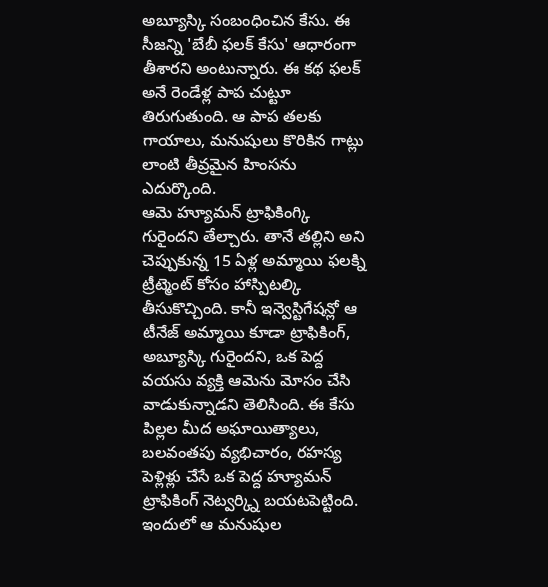అబ్యూస్కి సంబంధించిన కేసు. ఈ సీజన్ని 'బేబీ ఫలక్ కేసు' ఆధారంగా తీశారని అంటున్నారు. ఈ కథ ఫలక్ అనే రెండేళ్ల పాప చుట్టూ తిరుగుతుంది. ఆ పాప తలకు గాయాలు, మనుషులు కొరికిన గాట్లు లాంటి తీవ్రమైన హింసను ఎదుర్కొంది.
ఆమె హ్యూమన్ ట్రాఫికింగ్కి గురైందని తేల్చారు. తానే తల్లిని అని చెప్పుకున్న 15 ఏళ్ల అమ్మాయి ఫలక్ని ట్రీట్మెంట్ కోసం హాస్పిటల్కి తీసుకొచ్చింది. కానీ ఇన్వెస్టిగేషన్లో ఆ టీనేజ్ అమ్మాయి కూడా ట్రాఫికింగ్, అబ్యూస్కి గురైందని, ఒక పెద్ద వయసు వ్యక్తి ఆమెను మోసం చేసి వాడుకున్నాడని తెలిసింది. ఈ కేసు పిల్లల మీద అఘాయిత్యాలు, బలవంతపు వ్యభిచారం, రహస్య పెళ్లిళ్లు చేసే ఒక పెద్ద హ్యూమన్ ట్రాఫికింగ్ నెట్వర్క్ని బయటపెట్టింది. ఇందులో ఆ మనుషుల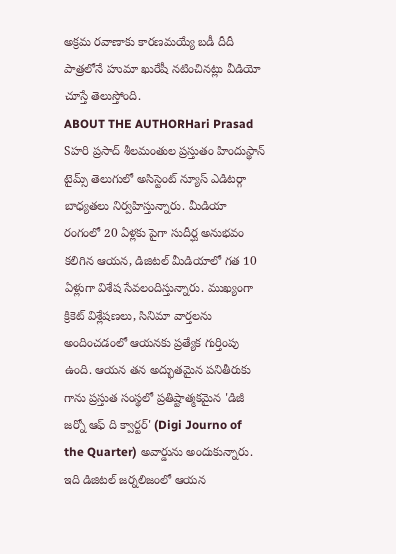అక్రమ రవాణాకు కారణమయ్యే బడీ దీదీ పాత్రలోనే హుమా ఖురేషీ నటించినట్లు వీడియో చూస్తే తెలుస్తోంది.
ABOUT THE AUTHORHari Prasad Sహరి ప్రసాద్ శీలమంతుల ప్రస్తుతం హిందుస్థాన్ టైమ్స్ తెలుగులో అసిస్టెంట్ న్యూస్ ఎడిటర్గా బాధ్యతలు నిర్వహిస్తున్నారు. మీడియా రంగంలో 20 ఏళ్లకు పైగా సుదీర్ఘ అనుభవం కలిగిన ఆయన, డిజిటల్ మీడియాలో గత 10 ఏళ్లుగా విశేష సేవలందిస్తున్నారు. ముఖ్యంగా క్రికెట్ విశ్లేషణలు, సినిమా వార్తలను అందించడంలో ఆయనకు ప్రత్యేక గుర్తింపు ఉంది. ఆయన తన అద్భుతమైన పనితీరుకు గాను ప్రస్తుత సంస్థలో ప్రతిష్టాత్మకమైన 'డిజీ జర్నో ఆఫ్ ది క్వార్టర్' (Digi Journo of the Quarter) అవార్డును అందుకున్నారు. ఇది డిజిటల్ జర్నలిజంలో ఆయన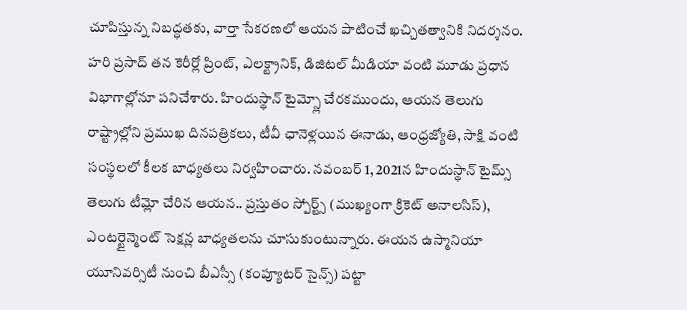చూపిస్తున్న నిబద్ధతకు, వార్తా సేకరణలో ఆయన పాటించే ఖచ్చితత్వానికి నిదర్శనం. హరి ప్రసాద్ తన కెరీర్లో ప్రింట్, ఎలక్ట్రానిక్, డిజిటల్ మీడియా వంటి మూడు ప్రధాన విభాగాల్లోనూ పనిచేశారు. హిందుస్థాన్ టైమ్స్లో చేరకముందు, ఆయన తెలుగు రాష్ట్రాల్లోని ప్రముఖ దినపత్రికలు, టీవీ ఛానెళ్లయిన ఈనాడు, ఆంధ్రజ్యోతి, సాక్షి వంటి సంస్థలలో కీలక బాధ్యతలు నిర్వహించారు. నవంబర్ 1, 2021న హిందుస్థాన్ టైమ్స్ తెలుగు టీమ్లో చేరిన ఆయన.. ప్రస్తుతం స్పోర్ట్స్ (ముఖ్యంగా క్రికెట్ అనాలసిస్), ఎంటర్టైన్మెంట్ సెక్షన్ల బాధ్యతలను చూసుకుంటున్నారు. ఈయన ఉస్మానియా యూనివర్సిటీ నుంచి బీఎస్సీ (కంప్యూటర్ సైన్స్) పట్టా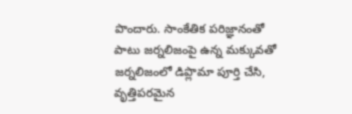పొందారు. సాంకేతిక పరిజ్ఞానంతో పాటు జర్నలిజంపై ఉన్న మక్కువతో జర్నలిజంలో డిప్లొమా పూర్తి చేసి, వృత్తిపరమైన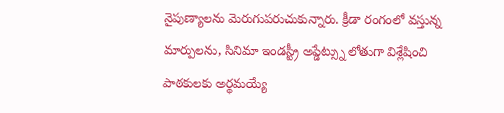నైపుణ్యాలను మెరుగుపరుచుకున్నారు. క్రీడా రంగంలో వస్తున్న మార్పులను, సినిమా ఇండస్ట్రీ అప్డేట్స్ను లోతుగా విశ్లేషించి పాఠకులకు అర్థమయ్యే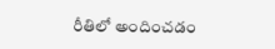రీతిలో అందించడం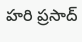హరి ప్రసాద్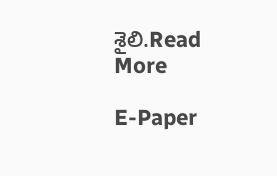శైలి.Read More

E-Paper